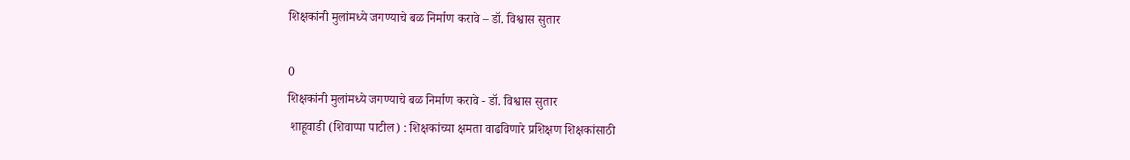शिक्षकांनी मुलांमध्ये जगण्याचे बळ निर्माण करावे – डॉ. विश्वास सुतार

0
शिक्षकांनी मुलांमध्ये जगण्याचे बळ निर्माण करावे - डॉ. विश्वास सुतार
 शाहूवाडी (शिवाप्पा पाटील) : शिक्षकांच्या क्षमता वाढविणारे प्रशिक्षण शिक्षकांसाठी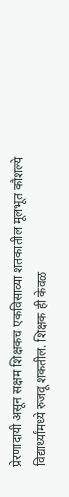प्रेरणादायी असून सक्षम शिक्षकच एकविसाव्या शतकातील मूलभूत कौशल्ये विद्यार्थ्यांमध्ये रुजवू शकतील. शिक्षक ही केवळ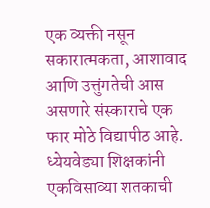एक व्यक्ती नसून सकारात्मकता, आशावाद आणि उत्तुंगतेची आस असणारे संस्काराचे एक फार मोठे विद्यापीठ आहे. ध्येयवेड्या शिक्षकांनी एकविसाव्या शतकाची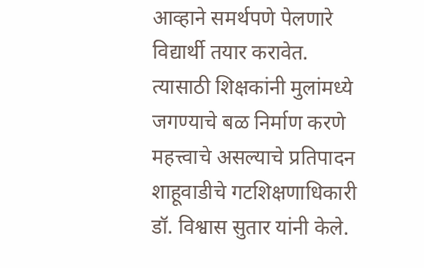आव्हाने समर्थपणे पेलणारे विद्यार्थी तयार करावेत. त्यासाठी शिक्षकांनी मुलांमध्ये जगण्याचे बळ निर्माण करणे महत्त्वाचे असल्याचे प्रतिपादन शाहूवाडीचे गटशिक्षणाधिकारी डॉ. विश्वास सुतार यांनी केले.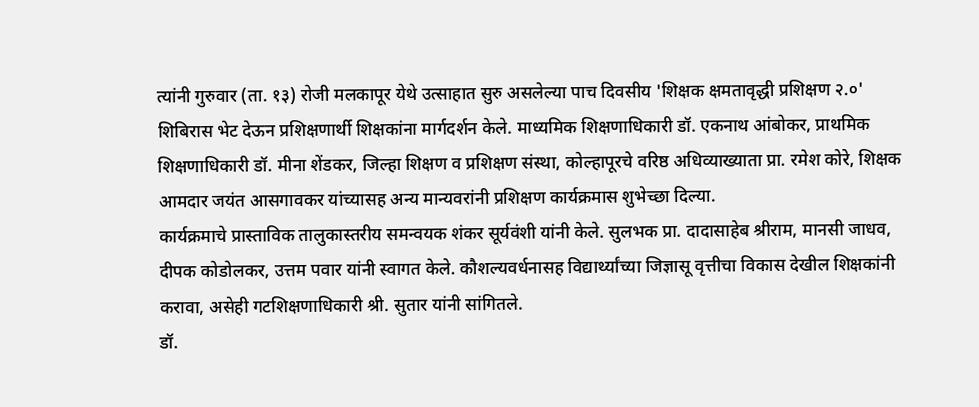त्यांनी गुरुवार (ता. १३) रोजी मलकापूर येथे उत्साहात सुरु असलेल्या पाच दिवसीय 'शिक्षक क्षमतावृद्धी प्रशिक्षण २.०' शिबिरास भेट देऊन प्रशिक्षणार्थी शिक्षकांना मार्गदर्शन केले. माध्यमिक शिक्षणाधिकारी डॉ. एकनाथ आंबोकर, प्राथमिक शिक्षणाधिकारी डॉ. मीना शेंडकर, जिल्हा शिक्षण व प्रशिक्षण संस्था, कोल्हापूरचे वरिष्ठ अधिव्याख्याता प्रा. रमेश कोरे, शिक्षक आमदार जयंत आसगावकर यांच्यासह अन्य मान्यवरांनी प्रशिक्षण कार्यक्रमास शुभेच्छा दिल्या.
कार्यक्रमाचे प्रास्ताविक तालुकास्तरीय समन्वयक शंकर सूर्यवंशी यांनी केले. सुलभक प्रा. दादासाहेब श्रीराम, मानसी जाधव, दीपक कोडोलकर, उत्तम पवार यांनी स्वागत केले. कौशल्यवर्धनासह विद्यार्थ्यांच्या जिज्ञासू वृत्तीचा विकास देखील शिक्षकांनी करावा, असेही गटशिक्षणाधिकारी श्री. सुतार यांनी सांगितले.
डॉ.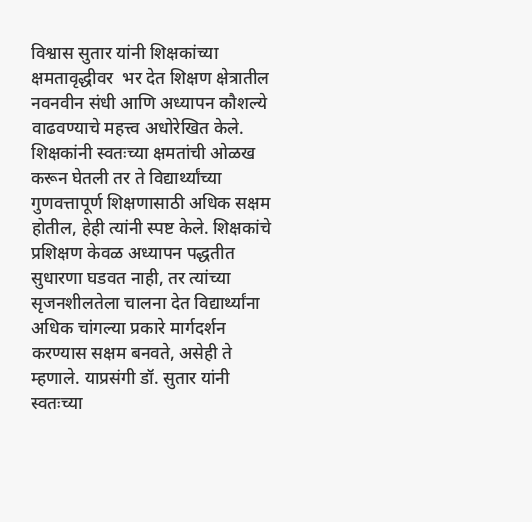विश्वास सुतार यांनी शिक्षकांच्या क्षमतावृद्धीवर  भर देत शिक्षण क्षेत्रातील नवनवीन संधी आणि अध्यापन कौशल्ये वाढवण्याचे महत्त्व अधोरेखित केले. शिक्षकांनी स्वतःच्या क्षमतांची ओळख करून घेतली तर ते विद्यार्थ्यांच्या गुणवत्तापूर्ण शिक्षणासाठी अधिक सक्षम होतील, हेही त्यांनी स्पष्ट केले. शिक्षकांचे प्रशिक्षण केवळ अध्यापन पद्धतीत सुधारणा घडवत नाही, तर त्यांच्या सृजनशीलतेला चालना देत विद्यार्थ्यांना अधिक चांगल्या प्रकारे मार्गदर्शन करण्यास सक्षम बनवते, असेही ते म्हणाले. याप्रसंगी डॉ. सुतार यांनी स्वतःच्या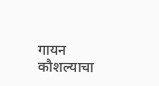गायन कौशल्याचा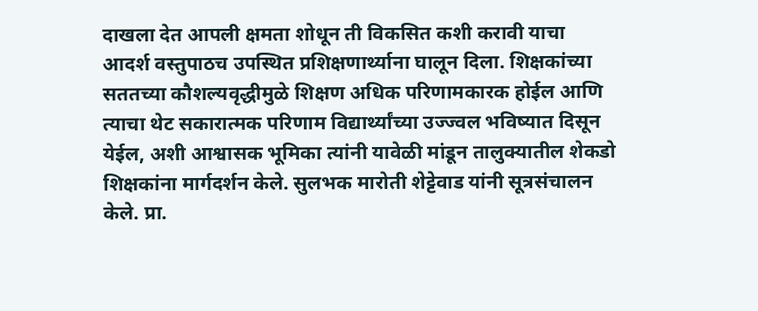दाखला देत आपली क्षमता शोधून ती विकसित कशी करावी याचा आदर्श वस्तुपाठच उपस्थित प्रशिक्षणार्थ्याना घालून दिला. शिक्षकांच्या सततच्या कौशल्यवृद्धीमुळे शिक्षण अधिक परिणामकारक होईल आणि त्याचा थेट सकारात्मक परिणाम विद्यार्थ्यांच्या उज्ज्वल भविष्यात दिसून येईल, अशी आश्वासक भूमिका त्यांनी यावेळी मांडून तालुक्यातील शेकडो शिक्षकांना मार्गदर्शन केले. सुलभक मारोती शेट्टेवाड यांनी सूत्रसंचालन केले. प्रा.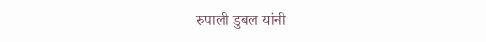रुपाली डुबल यांनी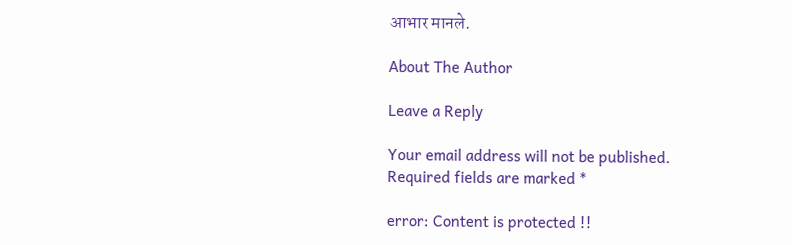आभार मानले.

About The Author

Leave a Reply

Your email address will not be published. Required fields are marked *

error: Content is protected !!